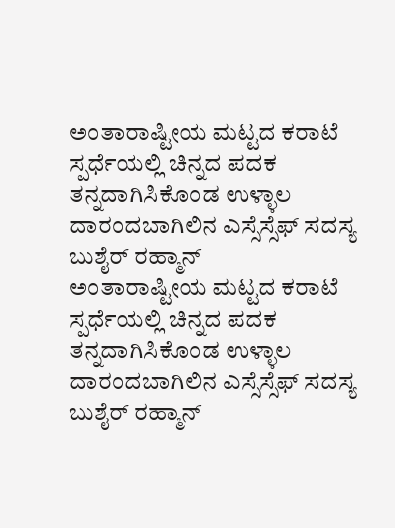ಅಂತಾರಾಷ್ಟೀಯ ಮಟ್ಟದ ಕರಾಟೆ ಸ್ಪರ್ಧೆಯಲ್ಲಿ ಚಿನ್ನದ ಪದಕ ತನ್ನದಾಗಿಸಿಕೊಂಡ ಉಳ್ಳಾಲ ದಾರಂದಬಾಗಿಲಿನ ಎಸ್ಸೆಸ್ಸೆಫ್ ಸದಸ್ಯ ಬುಶೈರ್ ರಹ್ಮಾನ್
ಅಂತಾರಾಷ್ಟೀಯ ಮಟ್ಟದ ಕರಾಟೆ ಸ್ಪರ್ಧೆಯಲ್ಲಿ ಚಿನ್ನದ ಪದಕ
ತನ್ನದಾಗಿಸಿಕೊಂಡ ಉಳ್ಳಾಲ ದಾರಂದಬಾಗಿಲಿನ ಎಸ್ಸೆಸ್ಸೆಫ್ ಸದಸ್ಯ ಬುಶೈರ್ ರಹ್ಮಾನ್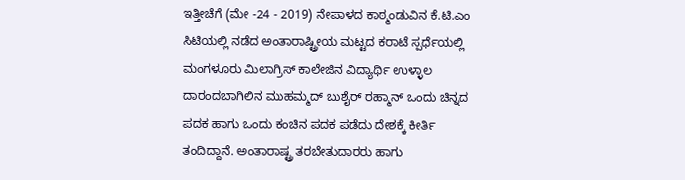ಇತ್ತೀಚೆಗೆ (ಮೇ -24 - 2019) ನೇಪಾಳದ ಕಾಠ್ಮಂಡುವಿನ ಕೆ.ಟಿ.ಎಂ ಸಿಟಿಯಲ್ಲಿ ನಡೆದ ಅಂತಾರಾಷ್ಟ್ರೀಯ ಮಟ್ಟದ ಕರಾಟೆ ಸ್ಪರ್ಧೆಯಲ್ಲಿ ಮಂಗಳೂರು ಮಿಲಾಗ್ರಿಸ್ ಕಾಲೇಜಿನ ವಿದ್ಯಾರ್ಥಿ ಉಳ್ಳಾಲ ದಾರಂದಬಾಗಿಲಿನ ಮುಹಮ್ಮದ್ ಬುಶೈರ್ ರಹ್ಮಾನ್ ಒಂದು ಚಿನ್ನದ ಪದಕ ಹಾಗು ಒಂದು ಕಂಚಿನ ಪದಕ ಪಡೆದು ದೇಶಕ್ಕೆ ಕೀರ್ತಿ ತಂದಿದ್ದಾನೆ. ಅಂತಾರಾಷ್ಟ್ರ ತರಬೇತುದಾರರು ಹಾಗು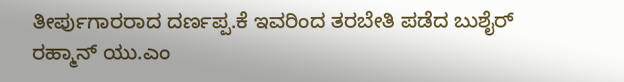ತೀರ್ಪುಗಾರರಾದ ದರ್ಣಪ್ಪ.ಕೆ ಇವರಿಂದ ತರಬೇತಿ ಪಡೆದ ಬುಶೈರ್ ರಹ್ಮಾನ್ ಯು.ಎಂ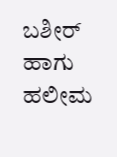ಬಶೀರ್ ಹಾಗು ಹಲೀಮ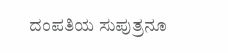ದಂಪತಿಯ ಸುಪುತ್ರನೂ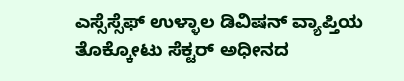ಎಸ್ಸೆಸ್ಸೆಫ್ ಉಳ್ಳಾಲ ಡಿವಿಷನ್ ವ್ಯಾಪ್ತಿಯ ತೊಕ್ಕೋಟು ಸೆಕ್ಟರ್ ಅಧೀನದ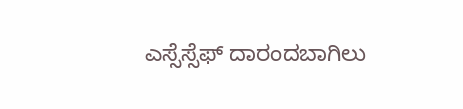ಎಸ್ಸೆಸ್ಸೆಫ್ ದಾರಂದಬಾಗಿಲು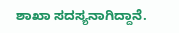ಶಾಖಾ ಸದಸ್ಯನಾಗಿದ್ದಾನೆ.